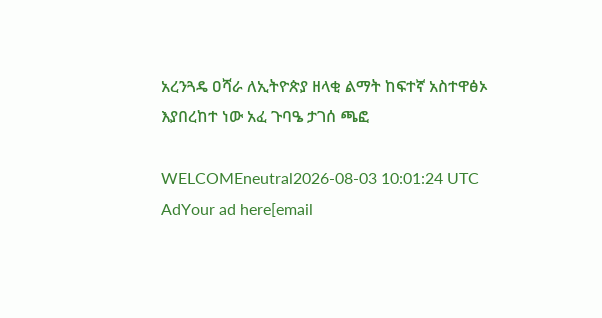አረንጓዴ ዐሻራ ለኢትዮጵያ ዘላቂ ልማት ከፍተኛ አስተዋፅኦ እያበረከተ ነው አፈ ጉባዔ ታገሰ ጫፎ

WELCOMEneutral2026-08-03 10:01:24 UTC
AdYour ad here[email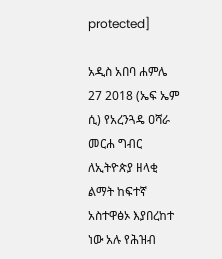protected]

አዲስ አበባ ሐምሌ 27 2018 (ኤፍ ኤም ሲ) የአረንጓዴ ዐሻራ መርሐ ግብር ለኢትዮጵያ ዘላቂ ልማት ከፍተኛ አስተዋፅኦ እያበረከተ ነው አሉ የሕዝብ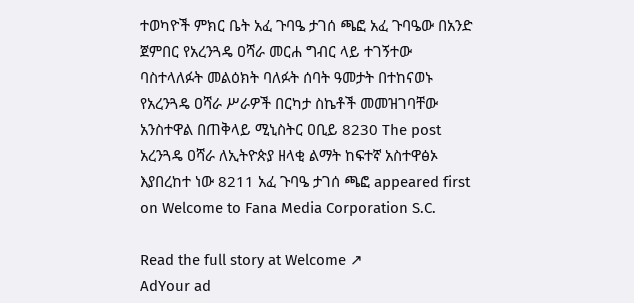ተወካዮች ምክር ቤት አፈ ጉባዔ ታገሰ ጫፎ አፈ ጉባዔው በአንድ ጀምበር የአረንጓዴ ዐሻራ መርሐ ግብር ላይ ተገኝተው ባስተላለፉት መልዕክት ባለፉት ሰባት ዓመታት በተከናወኑ የአረንጓዴ ዐሻራ ሥራዎች በርካታ ስኬቶች መመዝገባቸው አንስተዋል በጠቅላይ ሚኒስትር ዐቢይ 8230 The post አረንጓዴ ዐሻራ ለኢትዮጵያ ዘላቂ ልማት ከፍተኛ አስተዋፅኦ እያበረከተ ነው 8211 አፈ ጉባዔ ታገሰ ጫፎ appeared first on Welcome to Fana Media Corporation S.C.

Read the full story at Welcome ↗
AdYour ad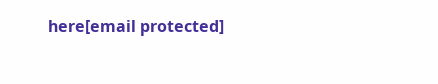here[email protected]